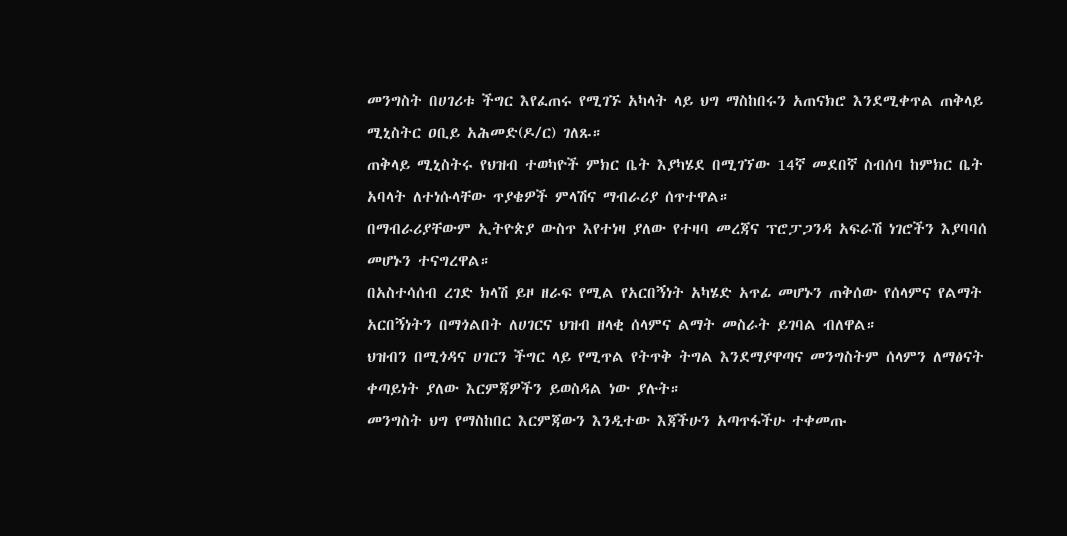መንግስት በሀገሪቱ ችግር እየፈጠሩ የሚገኙ አካላት ላይ ህግ ማስከበሩን አጠናክሮ እንደሚቀጥል ጠቅላይ ሚኒስትር ዐቢይ አሕመድ(ዶ/ር) ገለጹ።
ጠቅላይ ሚኒስትሩ የህዝብ ተወካዮች ምክር ቤት እያካሄደ በሚገኘው 14ኛ መደበኛ ስብሰባ ከምክር ቤት አባላት ለተነሱላቸው ጥያቄዎች ምላሽና ማብራሪያ ሰጥተዋል።
በማብራሪያቸውም ኢትዮጵያ ውስጥ እየተነዛ ያለው የተዛባ መረጃና ፕሮፓጋንዳ አፍራሽ ነገሮችን እያባባሰ መሆኑን ተናግረዋል።
በአስተሳሰብ ረገድ ክላሽ ይዞ ዘራፍ የሚል የአርበኝነት አካሄድ አጥፊ መሆኑን ጠቅሰው የሰላምና የልማት አርበኝነትን በማጎልበት ለሀገርና ህዝብ ዘላቂ ሰላምና ልማት መስራት ይገባል ብለዋል።
ህዝብን በሚጎዳና ሀገርን ችግር ላይ የሚጥል የትጥቅ ትግል እንደማያዋጣና መንግስትም ሰላምን ለማፅናት ቀጣይነት ያለው እርምጃዎችን ይወስዳል ነው ያሉት።
መንግስት ህግ የማስከበር እርምጃውን እንዲተው እጃችሁን አጣጥፋችሁ ተቀመጡ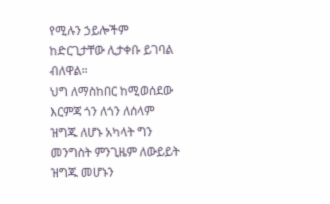የሚሉን ኃይሎችም ከድርጊታቸው ሊታቀቡ ይገባል ብለዋል።
ህግ ለማስከበር ከሚወሰደው እርምጃ ጎን ለጎን ለሰላም ዝግጁ ለሆኑ አካላት ግን መንግስት ምንጊዜም ለውይይት ዝግጁ መሆኑን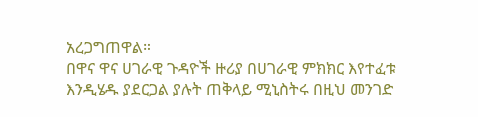አረጋግጠዋል።
በዋና ዋና ሀገራዊ ጉዳዮች ዙሪያ በሀገራዊ ምክክር እየተፈቱ እንዲሄዱ ያደርጋል ያሉት ጠቅላይ ሚኒስትሩ በዚህ መንገድ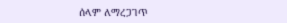ሰላም ለማረጋገጥ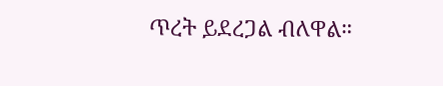ጥረት ይደረጋል ብለዋል።